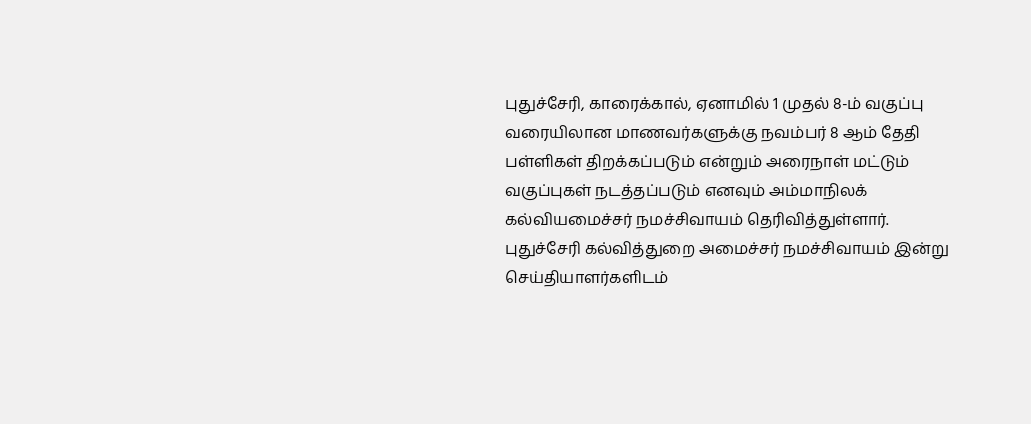புதுச்சேரி, காரைக்கால், ஏனாமில் 1 முதல் 8-ம் வகுப்பு வரையிலான மாணவர்களுக்கு நவம்பர் 8 ஆம் தேதி பள்ளிகள் திறக்கப்படும் என்றும் அரைநாள் மட்டும் வகுப்புகள் நடத்தப்படும் எனவும் அம்மாநிலக் கல்வியமைச்சர் நமச்சிவாயம் தெரிவித்துள்ளார்.
புதுச்சேரி கல்வித்துறை அமைச்சர் நமச்சிவாயம் இன்று செய்தியாளர்களிடம்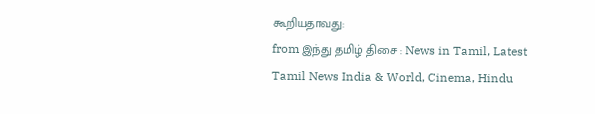கூறியதாவது:
from இந்து தமிழ் திசை : News in Tamil, Latest Tamil News India & World, Cinema, Hindu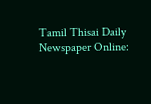Tamil Thisai Daily Newspaper Online: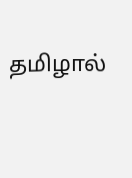தமிழால்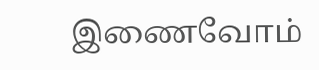இணைவோம்